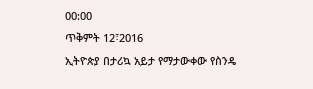00:00
ጥቅምት 12፣2016
ኢትዮጵያ በታሪኳ አይታ የማታውቀው የስንዴ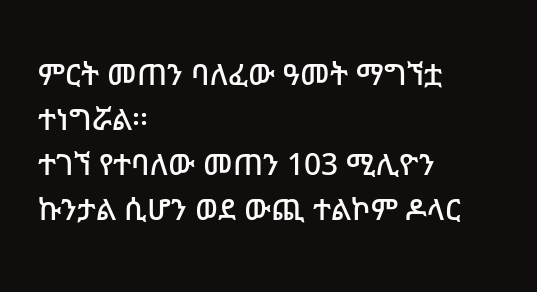ምርት መጠን ባለፈው ዓመት ማግኘቷ ተነግሯል፡፡
ተገኘ የተባለው መጠን 103 ሚሊዮን ኩንታል ሲሆን ወደ ውጪ ተልኮም ዶላር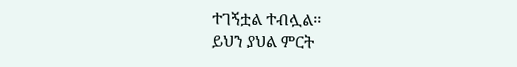ተገኝቷል ተብሏል፡፡
ይህን ያህል ምርት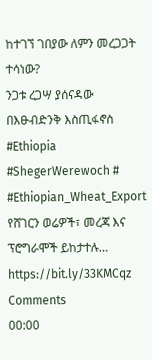ከተገኘ ገበያው ለምን መረጋጋት ተሳነው?
ንጋቱ ረጋሣ ያሰናዳው በእፁብድንቅ እስጢፋኖስ
#Ethiopia #ShegerWerewoch # #Ethiopian_Wheat_Export
የሸገርን ወሬዎች፣ መረጃ እና ፕሮግራሞች ይከታተሉ… https://bit.ly/33KMCqz
Comments
00:00